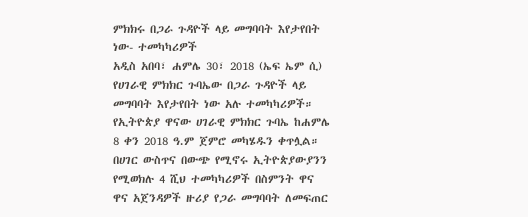ምክክሩ በጋራ ጉዳዮች ላይ መግባባት እየታየበት ነው- ተመካካሪዎች
አዲስ አበባ፣ ሐምሌ 30፣ 2018 (ኤፍ ኤም ሲ) የሀገራዊ ምክክር ጉባኤው በጋራ ጉዳዮች ላይ መግባባት እየታየበት ነው አሉ ተመካካሪዎች።
የኢትዮጵያ ዋናው ሀገራዊ ምክክር ጉባኤ ከሐምሌ 8 ቀን 2018 ዓ.ም ጀምሮ መካሄዱን ቀጥሏል።
በሀገር ውስጥና በውጭ የሚኖሩ ኢትዮጵያውያንን የሚወክሉ 4 ሺህ ተመካካሪዎች በስምንት ዋና ዋና አጀንዳዎች ዙሪያ የጋራ መግባባት ለመፍጠር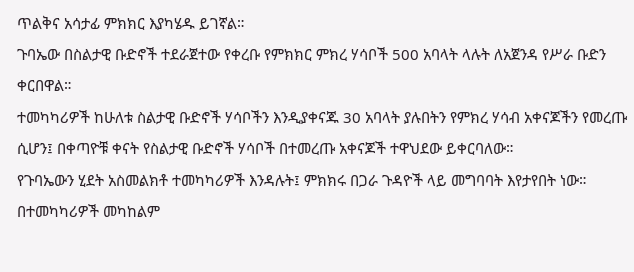ጥልቅና አሳታፊ ምክክር እያካሄዱ ይገኛል።
ጉባኤው በስልታዊ ቡድኖች ተደራጀተው የቀረቡ የምክክር ምክረ ሃሳቦች 500 አባላት ላሉት ለአጀንዳ የሥራ ቡድን ቀርበዋል።
ተመካካሪዎች ከሁለቱ ስልታዊ ቡድኖች ሃሳቦችን እንዲያቀናጁ 30 አባላት ያሉበትን የምክረ ሃሳብ አቀናጆችን የመረጡ ሲሆን፤ በቀጣዮቹ ቀናት የስልታዊ ቡድኖች ሃሳቦች በተመረጡ አቀናጆች ተዋህደው ይቀርባለው።
የጉባኤውን ሂደት አስመልክቶ ተመካካሪዎች እንዳሉት፤ ምክክሩ በጋራ ጉዳዮች ላይ መግባባት እየታየበት ነው።
በተመካካሪዎች መካከልም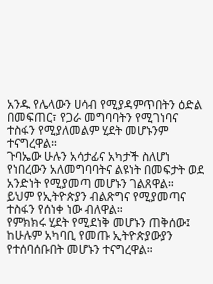አንዱ የሌላውን ሀሳብ የሚያዳምጥበትን ዕድል በመፍጠር፣ የጋራ መግባባትን የሚገነባና ተስፋን የሚያለመልም ሂደት መሆኑንም ተናግረዋል።
ጉባኤው ሁሉን አሳታፊና አካታች ስለሆነ የነበረውን አለመግባባትና ልዩነት በመፍታት ወደ አንድነት የሚያመጣ መሆኑን ገልጸዋል።
ይህም የኢትዮጵያን ብልጽግና የሚያመጣና ተስፋን የሰነቀ ነው ብለዋል።
የምክክሩ ሂደት የሚደነቅ መሆኑን ጠቅሰው፤ ከሁሉም አካባቢ የመጡ ኢትዮጵያውያን የተሰባሰቡበት መሆኑን ተናግረዋል።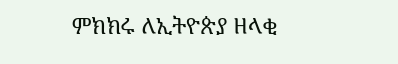ምክክሩ ለኢትዮጵያ ዘላቂ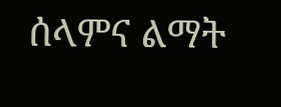ሰላምና ልማት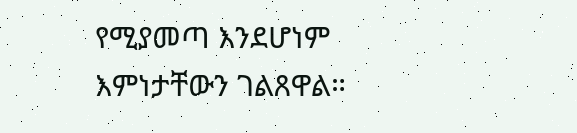የሚያመጣ እንደሆነም እምነታቸውን ገልጸዋል።